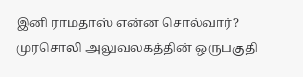இனி ராமதாஸ் என்ன சொல்வார்?
முரசொலி அலுவலகத்தின் ஒருபகுதி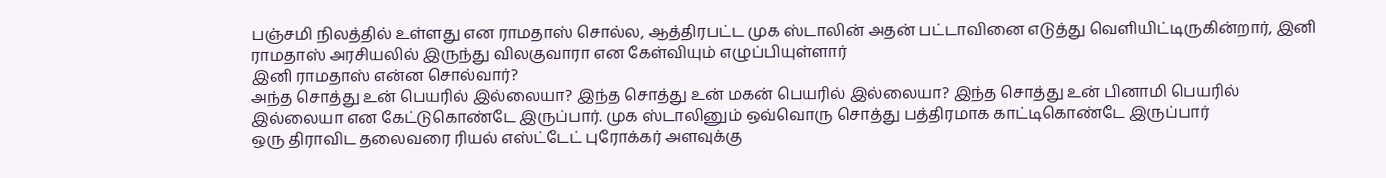பஞ்சமி நிலத்தில் உள்ளது என ராமதாஸ் சொல்ல, ஆத்திரபட்ட முக ஸ்டாலின் அதன் பட்டாவினை எடுத்து வெளியிட்டிருகின்றார், இனி ராமதாஸ் அரசியலில் இருந்து விலகுவாரா என கேள்வியும் எழுப்பியுள்ளார்
இனி ராமதாஸ் என்ன சொல்வார்?
அந்த சொத்து உன் பெயரில் இல்லையா? இந்த சொத்து உன் மகன் பெயரில் இல்லையா? இந்த சொத்து உன் பினாமி பெயரில் இல்லையா என கேட்டுகொண்டே இருப்பார். முக ஸ்டாலினும் ஒவ்வொரு சொத்து பத்திரமாக காட்டிகொண்டே இருப்பார்
ஒரு திராவிட தலைவரை ரியல் எஸ்ட்டேட் புரோக்கர் அளவுக்கு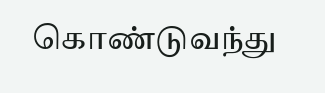கொண்டுவந்து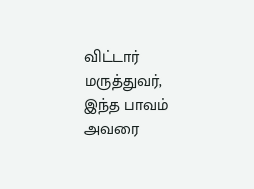விட்டார் மருத்துவர், இந்த பாவம் அவரை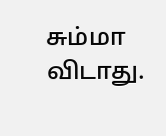சும்மா விடாது.